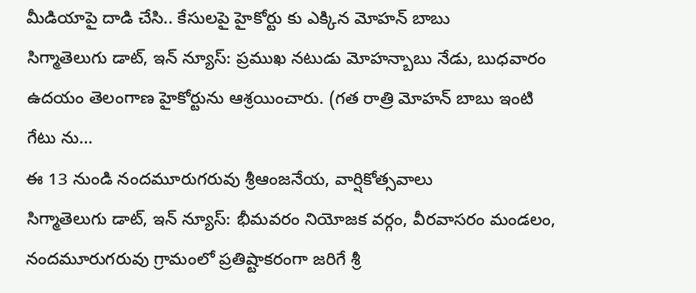మీడియాపై దాడి చేసి.. కేసులపై హైకోర్టు కు ఎక్కిన మోహన్ బాబు
సిగ్మాతెలుగు డాట్, ఇన్ న్యూస్: ప్రముఖ నటుడు మోహన్బాబు నేడు, బుధవారం ఉదయం తెలంగాణ హైకోర్టును ఆశ్రయించారు. (గత రాత్రి మోహన్ బాబు ఇంటి గేటు ను…
ఈ 13 నుండి నందమూరుగరువు శ్రీఆంజనేయ, వార్షికోత్సవాలు
సిగ్మాతెలుగు డాట్, ఇన్ న్యూస్: భీమవరం నియోజక వర్గం, వీరవాసరం మండలం, నందమూరుగరువు గ్రామంలో ప్రతిష్టాకరంగా జరిగే శ్రీ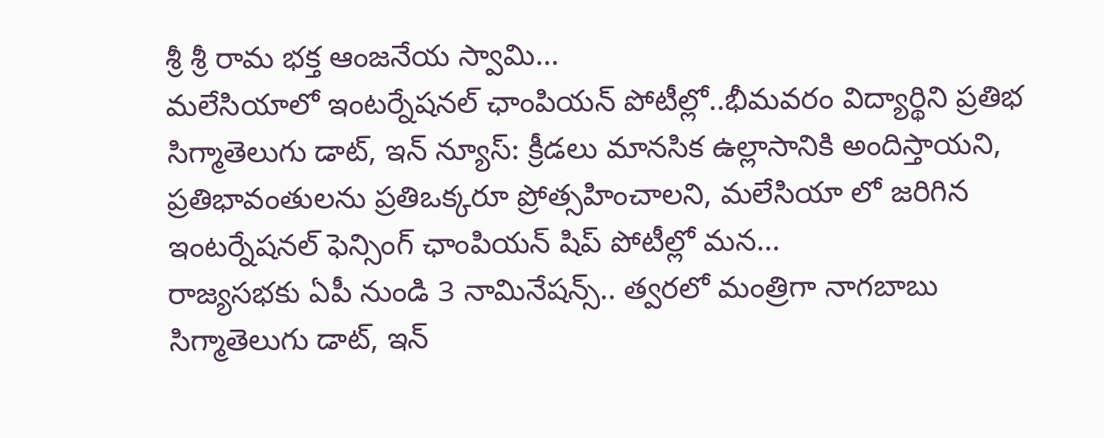శ్రీ శ్రీ రామ భక్త ఆంజనేయ స్వామి…
మలేసియాలో ఇంటర్నేషనల్ ఛాంపియన్ పోటీల్లో..భీమవరం విద్యార్థిని ప్రతిభ
సిగ్మాతెలుగు డాట్, ఇన్ న్యూస్: క్రీడలు మానసిక ఉల్లాసానికి అందిస్తాయని, ప్రతిభావంతులను ప్రతిఒక్కరూ ప్రోత్సహించాలని, మలేసియా లో జరిగిన ఇంటర్నేషనల్ ఫెన్సింగ్ ఛాంపియన్ షిప్ పోటీల్లో మన…
రాజ్యసభకు ఏపీ నుండి 3 నామినేషన్స్.. త్వరలో మంత్రిగా నాగబాబు
సిగ్మాతెలుగు డాట్, ఇన్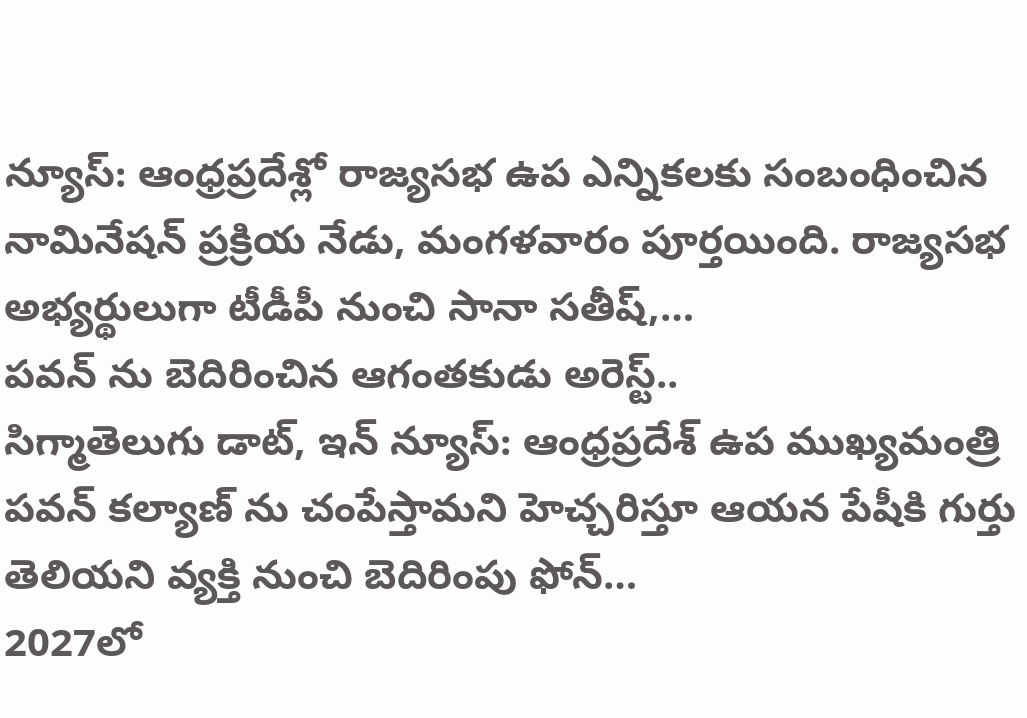న్యూస్: ఆంధ్రప్రదేశ్లో రాజ్యసభ ఉప ఎన్నికలకు సంబంధించిన నామినేషన్ ప్రక్రియ నేడు, మంగళవారం పూర్తయింది. రాజ్యసభ అభ్యర్థులుగా టీడీపీ నుంచి సానా సతీష్,…
పవన్ ను బెదిరించిన ఆగంతకుడు అరెస్ట్..
సిగ్మాతెలుగు డాట్, ఇన్ న్యూస్: ఆంధ్రప్రదేశ్ ఉప ముఖ్యమంత్రి పవన్ కల్యాణ్ ను చంపేస్తామని హెచ్చరిస్తూ ఆయన పేషీకి గుర్తు తెలియని వ్యక్తి నుంచి బెదిరింపు ఫోన్…
2027లో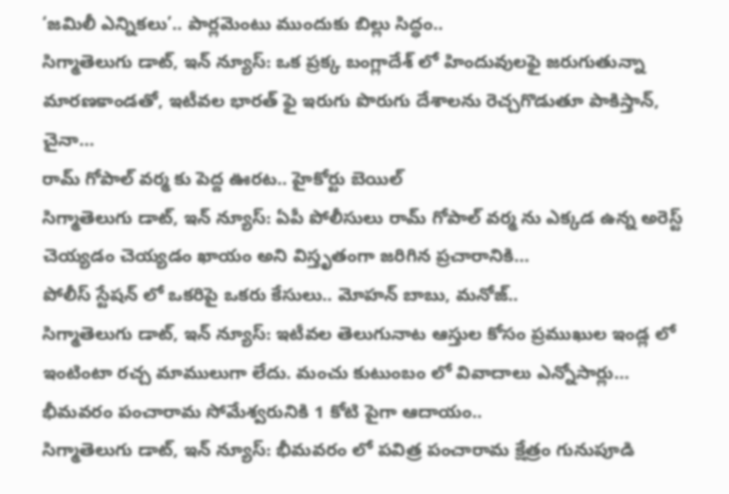‘జమిలీ ఎన్నికలు’.. పార్లమెంటు ముందుకు బిల్లు సిద్ధం..
సిగ్మాతెలుగు డాట్, ఇన్ న్యూస్: ఒక ప్రక్క బంగ్లాదేశ్ లో హిందువులఫై జరుగుతున్నా మారణకాండతో, ఇటీవల భారత్ ఫై ఇరుగు పొరుగు దేశాలను రెచ్చగొడుతూ పాకిస్తాన్, చైనా…
రామ్ గోపాల్ వర్మ కు పెద్ద ఊరట.. హైకోర్టు బెయిల్
సిగ్మాతెలుగు డాట్, ఇన్ న్యూస్: ఏపీ పోలీసులు రామ్ గోపాల్ వర్మ ను ఎక్కడ ఉన్న అరెస్ట్ చెయ్యడం చెయ్యడం ఖాయం అని విస్తృతంగా జరిగిన ప్రచారానికి…
పోలీస్ స్టేషన్ లో ఒకరిపై ఒకరు కేసులు.. మోహన్ బాబు, మనోజ్..
సిగ్మాతెలుగు డాట్, ఇన్ న్యూస్: ఇటీవల తెలుగునాట ఆస్తుల కోసం ప్రముఖుల ఇండ్ల లో ఇంటింటా రచ్చ మాములుగా లేదు. మంచు కుటుంబం లో వివాదాలు ఎన్నోసార్లు…
భీమవరం పంచారామ సోమేశ్వరునికి 1 కోటి పైగా ఆదాయం..
సిగ్మాతెలుగు డాట్, ఇన్ న్యూస్: భీమవరం లో పవిత్ర పంచారామ క్షేత్రం గునుపూడి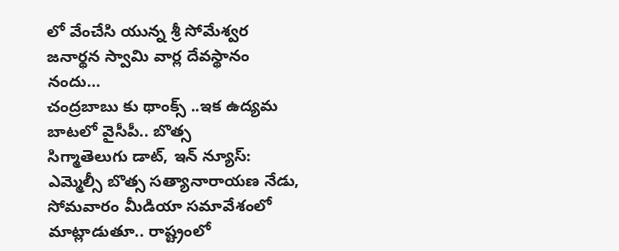లో వేంచేసి యున్న శ్రీ సోమేశ్వర జనార్థన స్వామి వార్ల దేవస్థానం నందు…
చంద్రబాబు కు థాంక్స్ ..ఇక ఉద్యమ బాటలో వైసీపీ.. బొత్స
సిగ్మాతెలుగు డాట్, ఇన్ న్యూస్: ఎమ్మెల్సీ బొత్స సత్యానారాయణ నేడు, సోమవారం మీడియా సమావేశంలో మాట్లాడుతూ.. రాష్ట్రంలో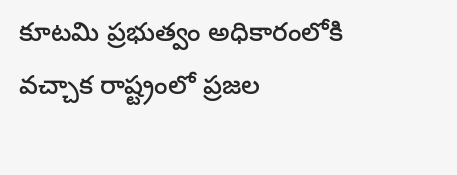కూటమి ప్రభుత్వం అధికారంలోకి వచ్చాక రాష్ట్రంలో ప్రజల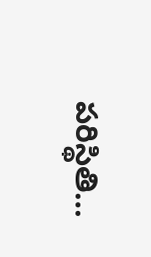పరిస్థితి…